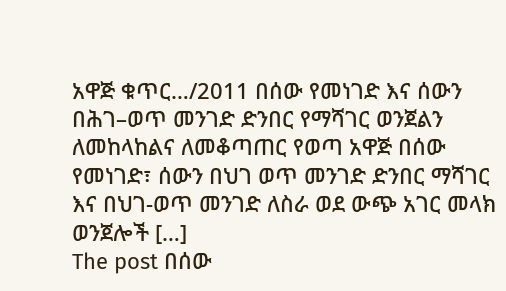አዋጅ ቁጥር…/2011 በሰው የመነገድ እና ሰውን በሕገ–ወጥ መንገድ ድንበር የማሻገር ወንጀልን ለመከላከልና ለመቆጣጠር የወጣ አዋጅ በሰው የመነገድ፣ ሰውን በህገ ወጥ መንገድ ድንበር ማሻገር እና በህገ-ወጥ መንገድ ለስራ ወደ ውጭ አገር መላክ ወንጀሎች […]
The post በሰው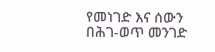የመነገድ እና ሰውን በሕገ-ወጥ መንገድ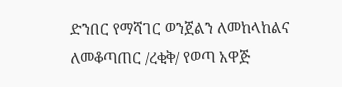ድንበር የማሻገር ወንጀልን ለመከላከልና ለመቆጣጠር /ረቂቅ/ የወጣ አዋጅ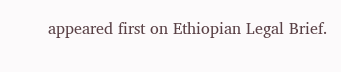appeared first on Ethiopian Legal Brief.